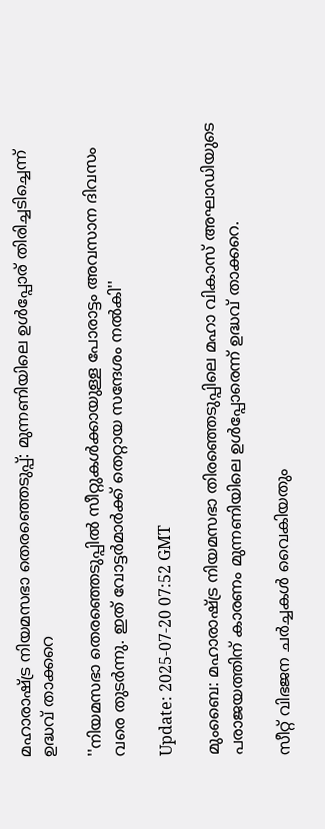മഹാരാഷ്ട്ര നിയമസഭാ തെരഞ്ഞെടുപ്പ്: മുന്നണിയിലെ ഉൾപ്പോര് തിരിച്ചടിച്ചെന്ന് ഉദ്ധവ് താക്കറെ

''നിയമസഭാ തെരഞ്ഞെടുപ്പിൽ സീറ്റുകൾക്കായുള്ള പോരാട്ടം അവസാന ദിവസം വരെ തുടർന്നു. ഇത് വോട്ടർമാർക്ക് തെറ്റായ സന്ദേശം നൽകി''

Update: 2025-07-20 07:52 GMT

മുംബൈ: മഹാരാഷ്ട്ര നിയമസഭാ തിരഞ്ഞെടുപ്പിലെ മഹാ വികാസ് അഘാഡിയുടെ പരാജയത്തിന് കാരണം മുന്നണിയിലെ ഉൾപ്പോരെന്ന് ഉദ്ധവ് താക്കറെ.

സീറ്റ് വിഭജന ചർച്ചകൾ വൈകിയതും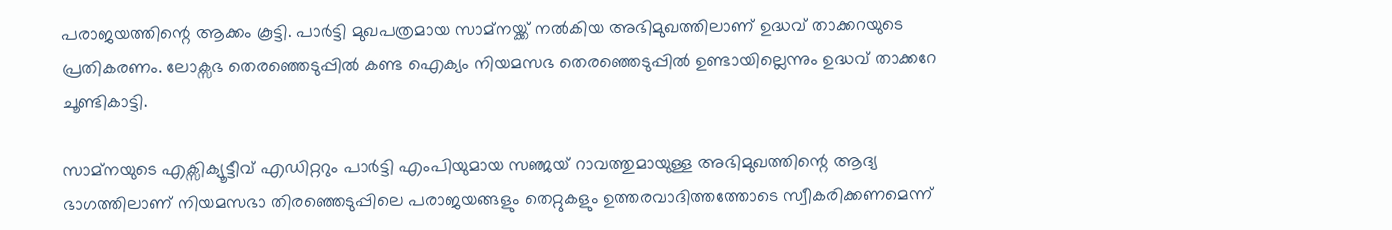പരാജയത്തിന്റെ ആക്കം കൂട്ടി. പാർട്ടി മുഖപത്രമായ സാമ്നയ്ക്ക് നൽകിയ അഭിമുഖത്തിലാണ് ഉദ്ധവ് താക്കറയുടെ പ്രതികരണം. ലോക്സഭ തെരഞ്ഞെടുപ്പിൽ കണ്ട ഐക്യം നിയമസഭ തെരഞ്ഞെടുപ്പിൽ ഉണ്ടായില്ലെന്നും ഉദ്ധവ് താക്കറേ ചൂണ്ടികാട്ടി.

സാമ്നയുടെ എക്സിക്യൂട്ടീവ് എഡിറ്ററും പാർട്ടി എംപിയുമായ സഞ്ജയ് റാവത്തുമായുള്ള അഭിമുഖത്തിന്റെ ആദ്യ ഭാഗത്തിലാണ് നിയമസഭാ തിരഞ്ഞെടുപ്പിലെ പരാജയങ്ങളും തെറ്റുകളും ഉത്തരവാദിത്തത്തോടെ സ്വീകരിക്കണമെന്ന്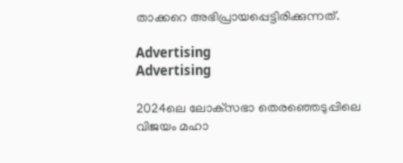താക്കറെ അഭിപ്രായപ്പെട്ടിരിക്കുന്നത്.

Advertising
Advertising

2024ലെ ലോക്‌സഭാ തെരഞ്ഞെടുപ്പിലെ വിജയം മഹാ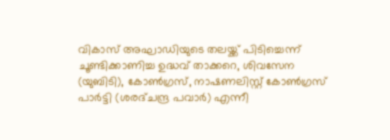വികാസ് അഘാഡിയുടെ തലയ്ക്ക് പിടിച്ചെന്ന് ചൂണ്ടിക്കാണിച്ച ഉദ്ധവ് താക്കറെ, ശിവസേന (യുബിടി), കോൺഗ്രസ്, നാഷണലിസ്റ്റ് കോൺഗ്രസ് പാർട്ടി (ശരദ്ചന്ദ്ര പവാർ) എന്നീ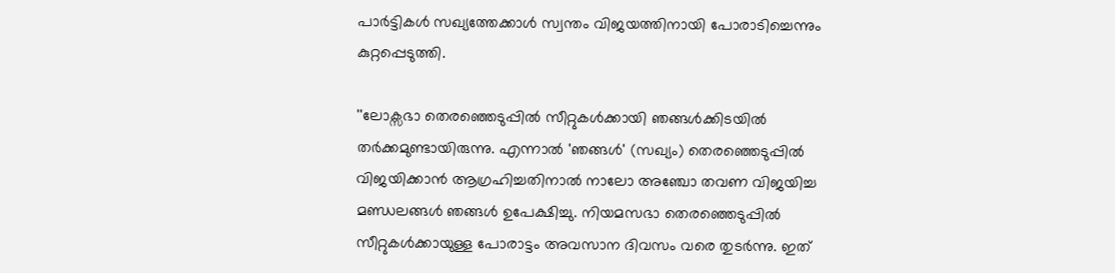പാർട്ടികൾ സഖ്യത്തേക്കാൾ സ്വന്തം വിജയത്തിനായി പോരാടിച്ചെന്നും കുറ്റപ്പെടുത്തി.

''ലോക്സഭാ തെരഞ്ഞെടുപ്പിൽ സീറ്റുകൾക്കായി ഞങ്ങൾക്കിടയിൽ തർക്കമുണ്ടായിരുന്നു. എന്നാൽ 'ഞങ്ങൾ' (സഖ്യം) തെരഞ്ഞെടുപ്പിൽ വിജയിക്കാൻ ആഗ്രഹിച്ചതിനാൽ നാലോ അഞ്ചോ തവണ വിജയിച്ച മണ്ഡലങ്ങൾ ഞങ്ങൾ ഉപേക്ഷിച്ചു. നിയമസഭാ തെരഞ്ഞെടുപ്പിൽ സീറ്റുകൾക്കായുള്ള പോരാട്ടം അവസാന ദിവസം വരെ തുടർന്നു. ഇത്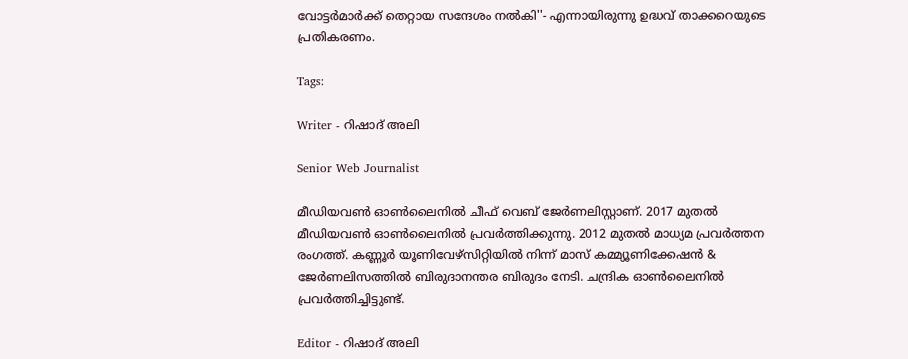വോട്ടർമാർക്ക് തെറ്റായ സന്ദേശം നൽകി''- എന്നായിരുന്നു ഉദ്ധവ് താക്കറെയുടെ പ്രതികരണം.

Tags:

Writer - റിഷാദ് അലി

Senior Web Journalist

മീഡിയവൺ ഓൺലൈനിൽ ചീഫ് വെബ് ജേർണലിസ്റ്റാണ്. 2017 മുതൽ മീഡിയവൺ ഓൺലൈനിൽ പ്രവർത്തിക്കുന്നു. 2012 മുതൽ മാധ്യമ പ്രവർത്തന രംഗത്ത്. കണ്ണൂര്‍ യൂണിവേഴ്‌സിറ്റിയിൽ നിന്ന് മാസ് കമ്മ്യൂണിക്കേഷന്‍ & ജേര്‍ണലിസത്തില്‍ ബിരുദാനന്തര ബിരുദം നേടി. ചന്ദ്രിക ഓണ്‍ലൈനില്‍ പ്രവര്‍ത്തിച്ചിട്ടുണ്ട്.

Editor - റിഷാദ് അലി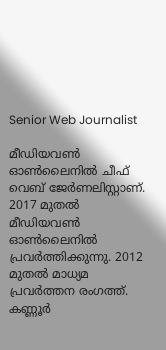Senior Web Journalist

മീഡിയവൺ ഓൺലൈനിൽ ചീഫ് വെബ് ജേർണലിസ്റ്റാണ്. 2017 മുതൽ മീഡിയവൺ ഓൺലൈനിൽ പ്രവർത്തിക്കുന്നു. 2012 മുതൽ മാധ്യമ പ്രവർത്തന രംഗത്ത്. കണ്ണൂര്‍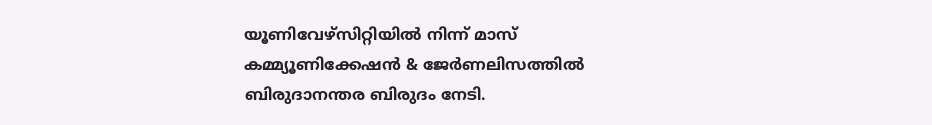യൂണിവേഴ്‌സിറ്റിയിൽ നിന്ന് മാസ് കമ്മ്യൂണിക്കേഷന്‍ & ജേര്‍ണലിസത്തില്‍ ബിരുദാനന്തര ബിരുദം നേടി.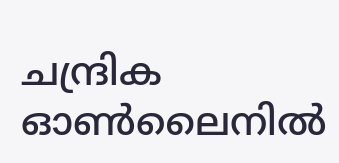ചന്ദ്രിക ഓണ്‍ലൈനില്‍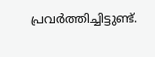പ്രവര്‍ത്തിച്ചിട്ടുണ്ട്.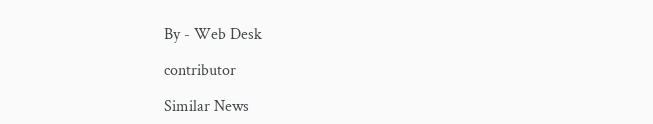By - Web Desk

contributor

Similar News